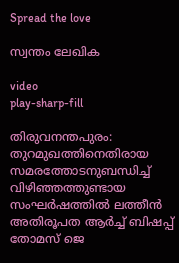Spread the love

സ്വന്തം ലേഖിക

video
play-sharp-fill

തിരുവനന്തപുരം: തുറമുഖത്തിനെതിരായ സമരത്തോടനുബന്ധിച്ച്‌ വിഴിഞ്ഞത്തുണ്ടായ സംഘര്‍ഷത്തിൽ ലത്തീന്‍ അതിരൂപത ആര്‍ച്ച്‌ ബിഷപ്പ് തോമസ് ജെ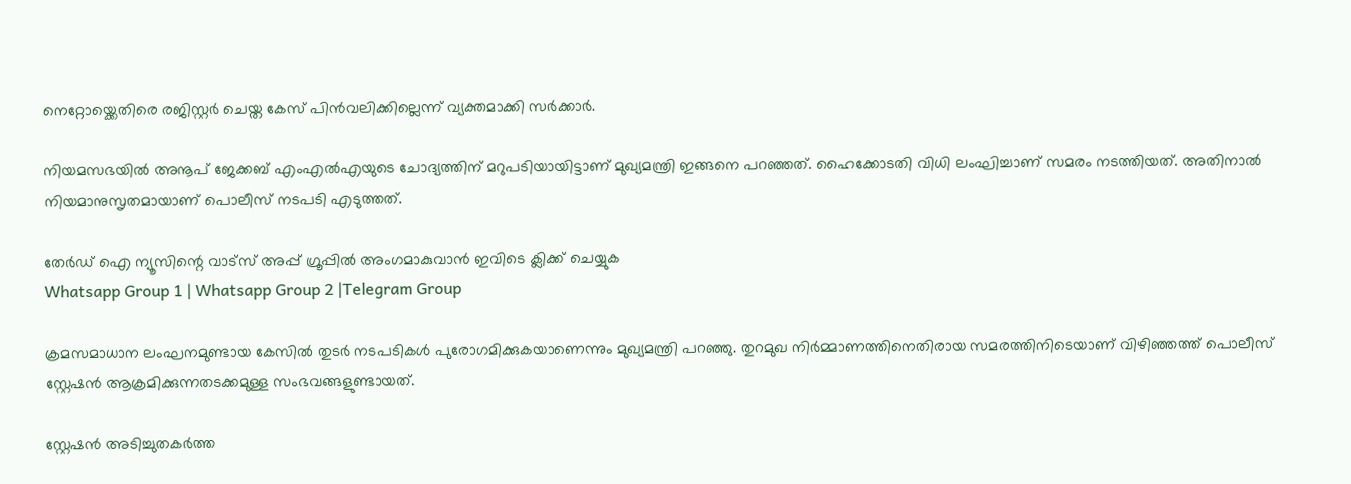നെറ്റോയ്ക്കെതിരെ രജിസ്റ്റര്‍ ചെയ്ത കേസ് പിന്‍വലിക്കില്ലെന്ന് വ്യക്തമാക്കി സര്‍ക്കാര്‍.

നിയമസഭയില്‍ അനൂപ് ജേക്കബ് എംഎല്‍എയുടെ ചോദ്യത്തിന് മറുപടിയായിട്ടാണ് മുഖ്യമന്ത്രി ഇങ്ങനെ പറഞ്ഞത്. ഹൈക്കോടതി വിധി ലംഘിച്ചാണ് സമരം നടത്തിയത്. അതിനാല്‍ നിയമാനുസൃതമായാണ് പൊലീസ് നടപടി എടുത്തത്.

തേർഡ് ഐ ന്യൂസിന്റെ വാട്സ് അപ്പ് ഗ്രൂപ്പിൽ അംഗമാകുവാൻ ഇവിടെ ക്ലിക്ക് ചെയ്യുക
Whatsapp Group 1 | Whatsapp Group 2 |Telegram Group

ക്രമസമാധാന ലംഘനമുണ്ടായ കേസില്‍ തുടര്‍ നടപടികള്‍ പുരോഗമിക്കുകയാണെന്നും മുഖ്യമന്ത്രി പറഞ്ഞു. തുറമുഖ നിര്‍മ്മാണത്തിനെതിരായ സമരത്തിനിടെയാണ് വിഴിഞ്ഞത്ത് പൊലീസ് സ്റ്റേഷന്‍ ആക്രമിക്കുന്നതടക്കമുള്ള സംഭവങ്ങളുണ്ടായത്.

സ്റ്റേഷന്‍ അടിച്ചുതകര്‍ത്ത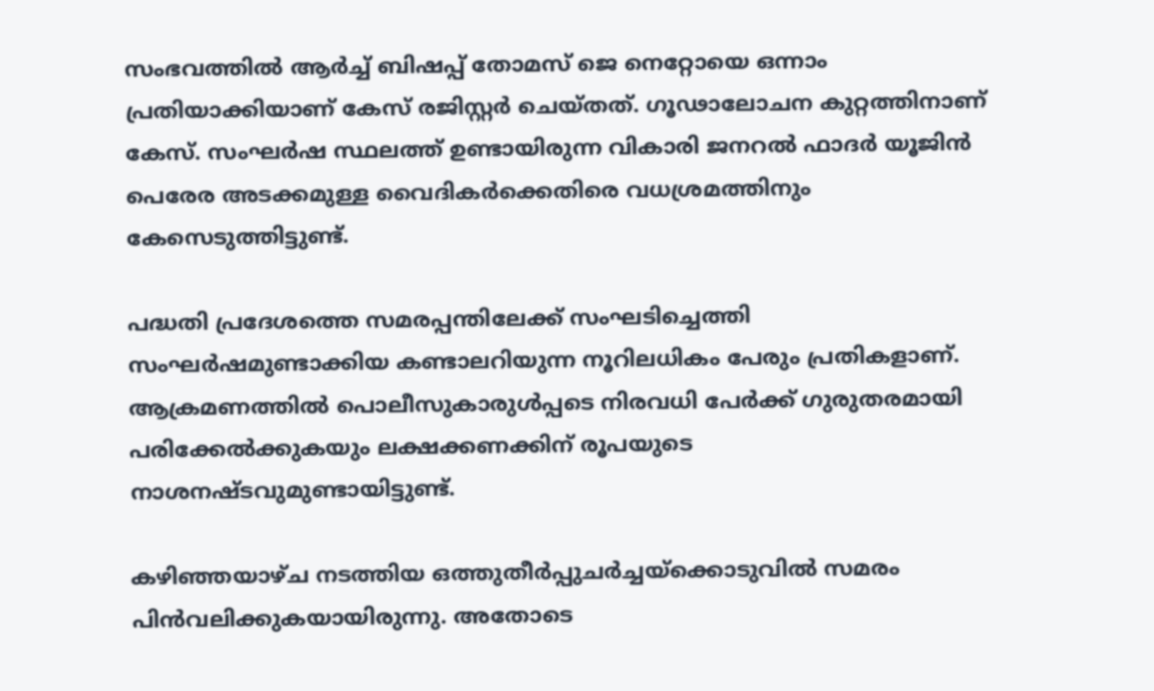സംഭവത്തില്‍ ആര്‍ച്ച്‌ ബിഷപ്പ് തോമസ് ജെ നെറ്റോയെ ഒന്നാം പ്രതിയാക്കിയാണ് കേസ് രജിസ്റ്റര്‍ ചെയ്തത്. ഗൂഢാലോചന കുറ്റത്തിനാണ് കേസ്. സംഘര്‍ഷ സ്ഥലത്ത് ഉണ്ടായിരുന്ന വികാരി ജനറല്‍ ഫാദര്‍ യൂജിന്‍ പെരേര അടക്കമുള്ള വൈദികര്‍ക്കെതിരെ വധശ്രമത്തിനും കേസെടുത്തിട്ടുണ്ട്.

പദ്ധതി പ്രദേശത്തെ സമരപ്പന്തിലേക്ക് സംഘടിച്ചെത്തി സംഘര്‍ഷമുണ്ടാക്കിയ കണ്ടാലറിയുന്ന നൂറിലധികം പേരും പ്രതികളാണ്.
ആക്രമണത്തില്‍ പൊലീസുകാരുള്‍പ്പടെ നിരവധി പേര്‍ക്ക് ഗുരുതരമായി പരിക്കേല്‍ക്കുകയും ലക്ഷക്കണക്കിന് രൂപയുടെ നാശനഷ്ടവുമുണ്ടായിട്ടുണ്ട്.

കഴിഞ്ഞയാഴ്ച നടത്തിയ ഒത്തുതീര്‍പ്പുചര്‍ച്ചയ്ക്കൊടുവില്‍ സമരം പിന്‍വലിക്കുകയായിരുന്നു. അതോട‌െ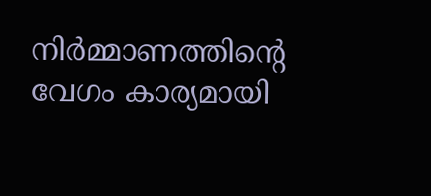നിര്‍മ്മാണത്തിന്റെ വേഗം കാര്യമായി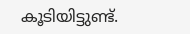കൂടിയിട്ടുണ്ട്.